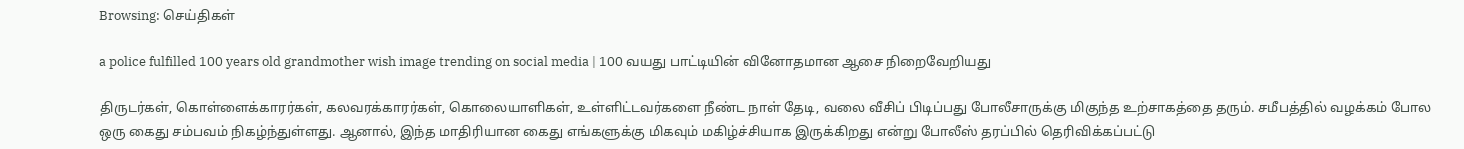Browsing: செய்திகள்

a police fulfilled 100 years old grandmother wish image trending on social media | 100 வயது பாட்டியின் வினோதமான ஆசை நிறைவேறியது

திருடர்கள், கொள்ளைக்காரர்கள், கலவரக்காரர்கள், கொலையாளிகள், உள்ளிட்டவர்களை நீண்ட நாள் தேடி, வலை வீசிப் பிடிப்பது போலீசாருக்கு மிகுந்த உற்சாகத்தை தரும். சமீபத்தில் வழக்கம் போல ஒரு கைது சம்பவம் நிகழ்ந்துள்ளது. ஆனால், இந்த மாதிரியான கைது எங்களுக்கு மிகவும் மகிழ்ச்சியாக இருக்கிறது என்று போலீஸ் தரப்பில் தெரிவிக்கப்பட்டு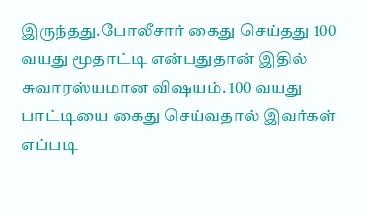இருந்தது.போலீசார் கைது செய்தது 100 வயது மூதாட்டி என்பதுதான் இதில் சுவாரஸ்யமான விஷயம். 100 வயது பாட்டியை கைது செய்வதால் இவர்கள் எப்படி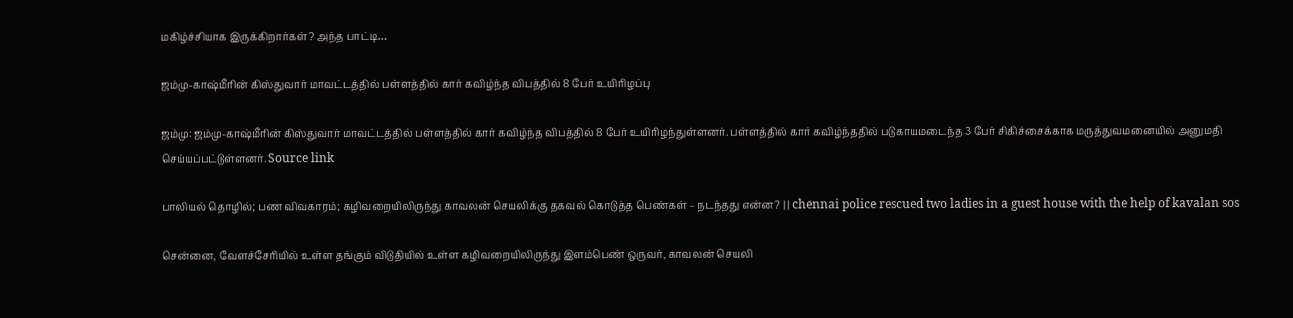மகிழ்ச்சியாக இருக்கிறார்கள்? அந்த பாட்டி…

ஜம்மு-காஷ்மீரின் கிஸ்துவார் மாவட்டத்தில் பள்ளத்தில் கார் கவிழ்ந்த விபத்தில் 8 பேர் உயிரிழப்பு

ஜம்மு: ஜம்மு-காஷ்மீரின் கிஸ்துவார் மாவட்டத்தில் பள்ளத்தில் கார் கவிழ்ந்த விபத்தில் 8 பேர் உயிரிழந்துள்ளனர். பள்ளத்தில் கார் கவிழ்ந்ததில் படுகாயமடைந்த 3 பேர் சிகிச்சைக்காக மருத்துவமனையில் அனுமதி செய்யப்பட்டுள்ளனர். Source link

பாலியல் தொழில்; பண விவகாரம்; கழிவறையிலிருந்து காவலன் செயலிக்கு தகவல் கொடுத்த பெண்கள் – நடந்தது என்ன? | | chennai police rescued two ladies in a guest house with the help of kavalan sos

சென்னை, வேளச்சேரியில் உள்ள தங்கும் விடுதியில் உள்ள கழிவறையிலிருந்து இளம்பெண் ஒருவர், காவலன் செயலி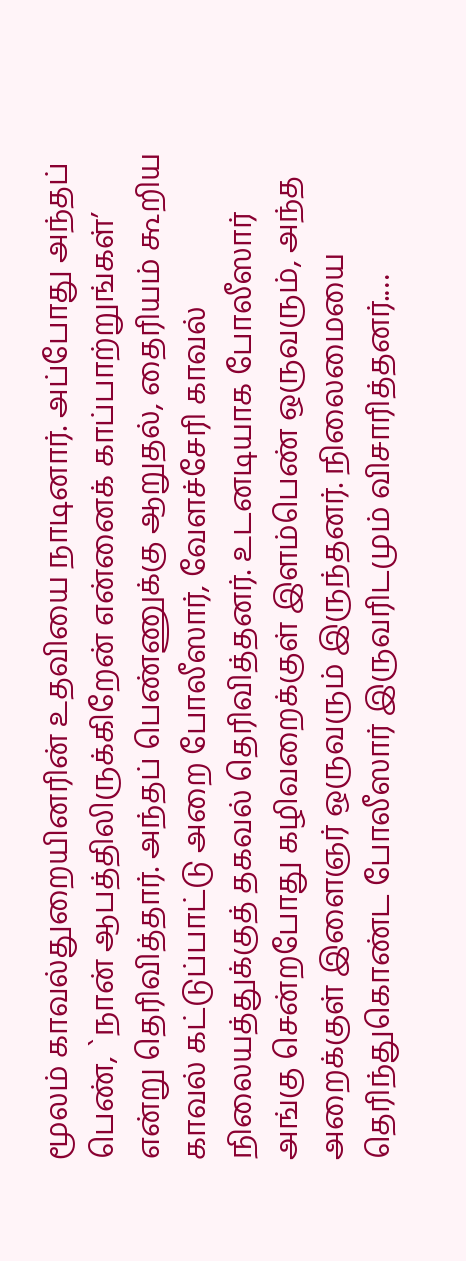மூலம் காவல்துறையினரின் உதவியை நாடினார். அப்போது அந்தப் பெண், `நான் ஆபத்திலிருக்கிறேன் என்னைக் காப்பாற்றுங்கள்’ என்று தெரிவித்தார். அந்தப் பெண்ணுக்கு ஆறுதல், தைரியம் கூறிய காவல் கட்டுப்பாட்டு அறை போலீஸார், வேளச்சேரி காவல் நிலையத்துக்குத் தகவல் தெரிவித்தனர். உடனடியாக போலீஸார் அங்கு சென்றபோது கழிவறைக்குள் இளம்பெண் ஒருவரும், அந்த அறைக்குள் இளைஞர் ஒருவரும் இருந்தனர். நிலைமையை தெரிந்துகொண்ட போலீஸார் இருவரிடமும் விசாரித்தனர்.…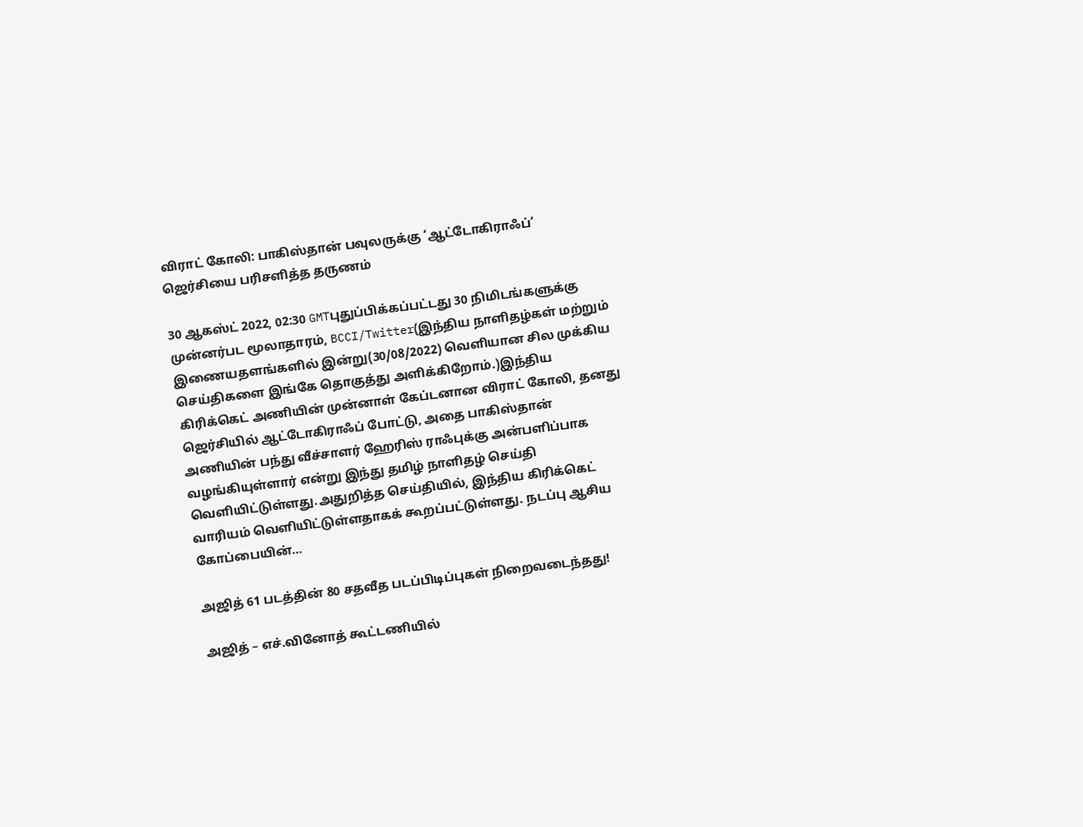விராட் கோலி: பாகிஸ்தான் பவுலருக்கு ‘ஆட்டோகிராஃப்’ ஜெர்சியை பரிசளித்த தருணம்

30 ஆகஸ்ட் 2022, 02:30 GMTபுதுப்பிக்கப்பட்டது 30 நிமிடங்களுக்கு முன்னர்பட மூலாதாரம், BCCI/Twitter(இந்திய நாளிதழ்கள் மற்றும் இணையதளங்களில் இன்று(30/08/2022) வெளியான சில முக்கிய செய்திகளை இங்கே தொகுத்து அளிக்கிறோம்.)இந்திய கிரிக்கெட் அணியின் முன்னாள் கேப்டனான விராட் கோலி, தனது ஜெர்சியில் ஆட்டோகிராஃப் போட்டு, அதை பாகிஸ்தான் அணியின் பந்து வீச்சாளர் ஹேரிஸ் ராஃபுக்கு அன்பளிப்பாக வழங்கியுள்ளார் என்று இந்து தமிழ் நாளிதழ் செய்தி வெளியிட்டுள்ளது.அதுறித்த செய்தியில், இந்திய கிரிக்கெட் வாரியம் வெளியிட்டுள்ளதாகக் கூறப்பட்டுள்ளது. நடப்பு ஆசிய கோப்பையின்…

அஜித் 61 படத்தின் 80 சதவீத படப்பிடிப்புகள் நிறைவடைந்தது!

அஜித் – எச்.வினோத் கூட்டணியில்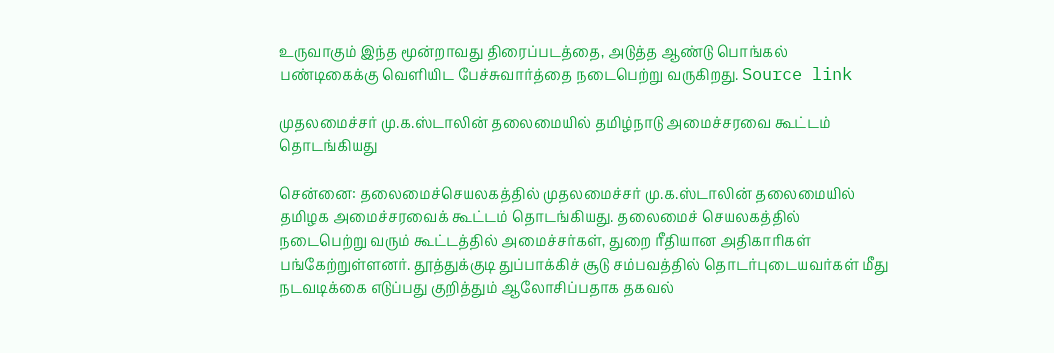உருவாகும் இந்த மூன்றாவது திரைப்படத்தை, அடுத்த ஆண்டு பொங்கல் பண்டிகைக்கு வெளியிட பேச்சுவார்த்தை நடைபெற்று வருகிறது. Source link

முதலமைச்சர் மு.க.ஸ்டாலின் தலைமையில் தமிழ்நாடு அமைச்சரவை கூட்டம் தொடங்கியது

சென்னை: தலைமைச்செயலகத்தில் முதலமைச்சர் மு.க.ஸ்டாலின் தலைமையில் தமிழக அமைச்சரவைக் கூட்டம் தொடங்கியது. தலைமைச் செயலகத்தில் நடைபெற்று வரும் கூட்டத்தில் அமைச்சர்கள், துறை ரீதியான அதிகாரிகள் பங்கேற்றுள்ளனர். தூத்துக்குடி துப்பாக்கிச் சூடு சம்பவத்தில் தொடர்புடையவர்கள் மீது நடவடிக்கை எடுப்பது குறித்தும் ஆலோசிப்பதாக தகவல்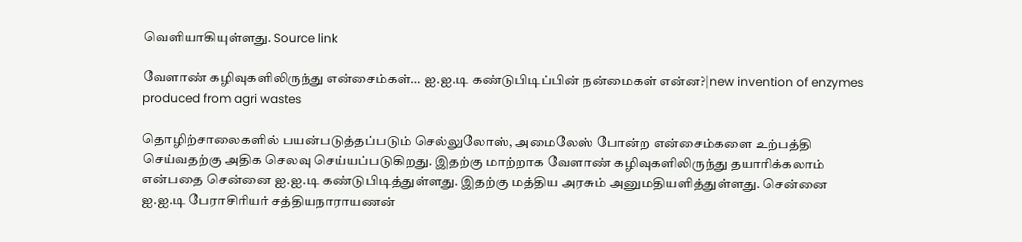வெளியாகியுள்ளது. Source link

வேளாண் கழிவுகளிலிருந்து என்சைம்கள்… ஐ.ஐ.டி கண்டுபிடிப்பின் நன்மைகள் என்ன?|new invention of enzymes produced from agri wastes

தொழிற்சாலைகளில் பயன்படுத்தப்படும் செல்லுலோஸ், அமைலேஸ் போன்ற என்சைம்களை உற்பத்தி செய்வதற்கு அதிக செலவு செய்யப்படுகிறது. இதற்கு மாற்றாக வேளாண் கழிவுகளிலிருந்து தயாரிக்கலாம் என்பதை சென்னை ஐ.ஐ.டி கண்டுபிடித்துள்ளது. இதற்கு மத்திய அரசும் அனுமதியளித்துள்ளது. சென்னை ஐ.ஐ.டி பேராசிரியர் சத்தியநாராயணன்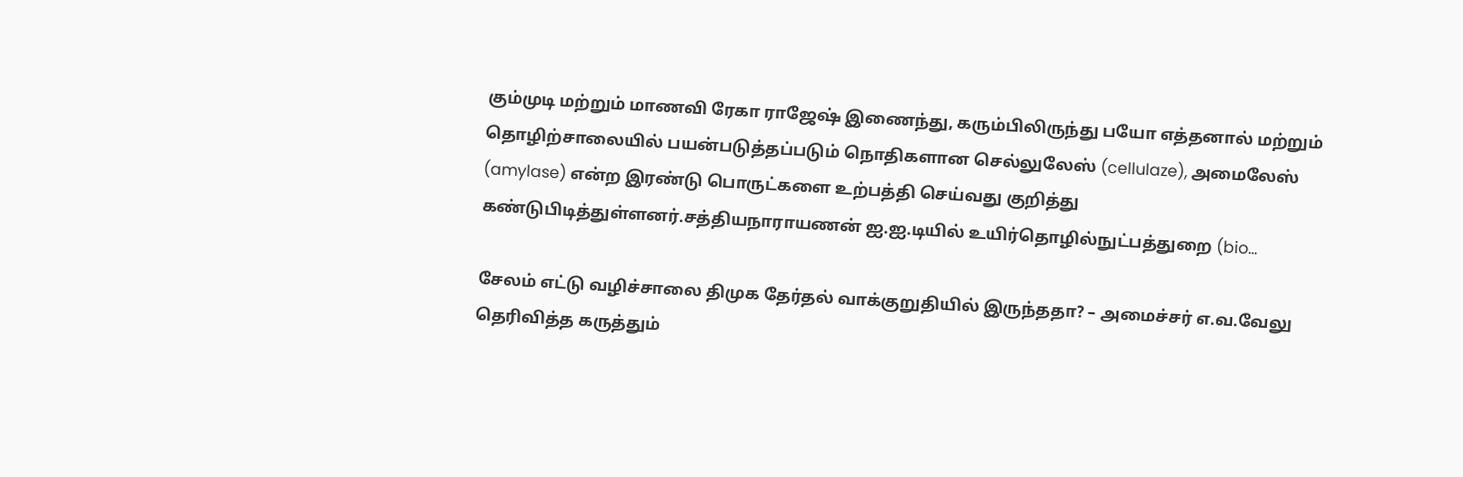கும்முடி மற்றும் மாணவி ரேகா ராஜேஷ் இணைந்து, கரும்பிலிருந்து பயோ எத்தனால் மற்றும் தொழிற்சாலையில் பயன்படுத்தப்படும் நொதிகளான செல்லுலேஸ் (cellulaze), அமைலேஸ் (amylase) என்ற இரண்டு பொருட்களை உற்பத்தி செய்வது குறித்து கண்டுபிடித்துள்ளனர்.சத்தியநாராயணன் ஐ.ஐ.டியில் உயிர்தொழில்நுட்பத்துறை (bio…

சேலம் எட்டு வழிச்சாலை திமுக தேர்தல் வாக்குறுதியில் இருந்ததா? – அமைச்சர் எ.வ.வேலு தெரிவித்த கருத்தும்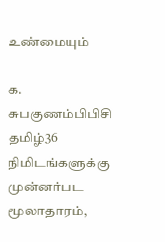உண்மையும்

க. சுபகுணம்பிபிசி தமிழ்36 நிமிடங்களுக்கு முன்னர்பட மூலாதாரம்,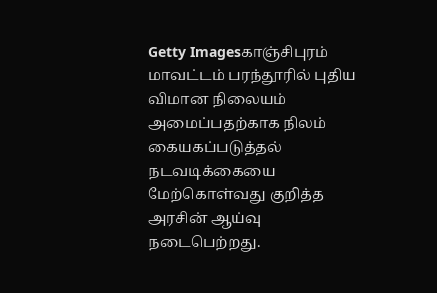Getty Imagesகாஞ்சிபுரம் மாவட்டம் பரந்தூரில் புதிய விமான நிலையம் அமைப்பதற்காக நிலம் கையகப்படுத்தல் நடவடிக்கையை மேற்கொள்வது குறித்த அரசின் ஆய்வு நடைபெற்றது.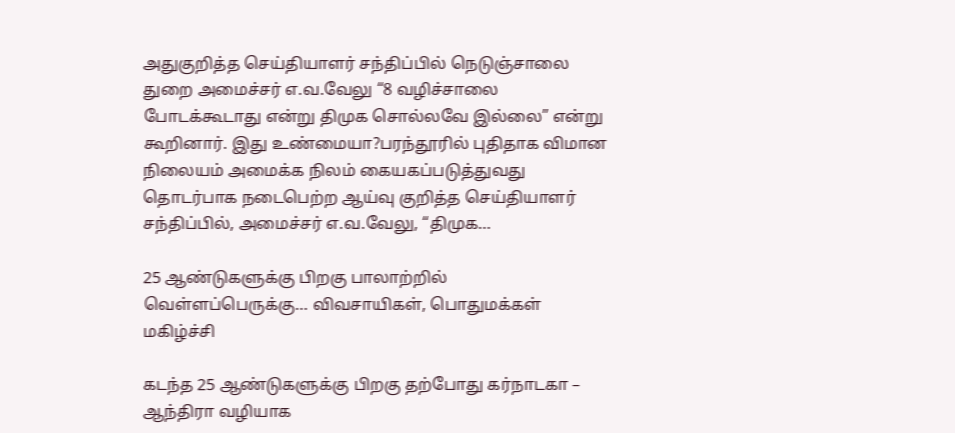அதுகுறித்த செய்தியாளர் சந்திப்பில் நெடுஞ்சாலை துறை அமைச்சர் எ.வ.வேலு “8 வழிச்சாலை போடக்கூடாது என்று திமுக சொல்லவே இல்லை” என்று கூறினார். இது உண்மையா?பரந்தூரில் புதிதாக விமான நிலையம் அமைக்க நிலம் கையகப்படுத்துவது தொடர்பாக நடைபெற்ற ஆய்வு குறித்த செய்தியாளர் சந்திப்பில், அமைச்சர் எ.வ.வேலு, “திமுக…

25 ஆண்டுகளுக்கு பிறகு பாலாற்றில் வெள்ளப்பெருக்கு… விவசாயிகள், பொதுமக்கள் மகிழ்ச்சி

கடந்த 25 ஆண்டுகளுக்கு பிறகு தற்போது கர்நாடகா – ஆந்திரா வழியாக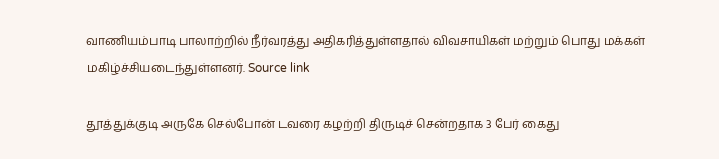வாணியம்பாடி பாலாற்றில் நீர்வரத்து அதிகரித்துள்ளதால் விவசாயிகள் மற்றும் பொது மக்கள் மகிழ்ச்சியடைந்துள்ளனர். Source link

தூத்துக்குடி அருகே செல்போன் டவரை கழற்றி திருடிச் சென்றதாக 3 பேர் கைது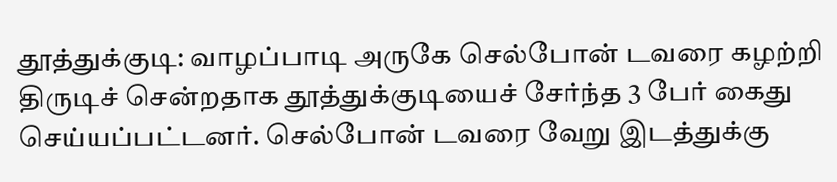தூத்துக்குடி: வாழப்பாடி அருகே செல்போன் டவரை கழற்றி திருடிச் சென்றதாக தூத்துக்குடியைச் சேர்ந்த 3 பேர் கைது செய்யப்பட்டனர். செல்போன் டவரை வேறு இடத்துக்கு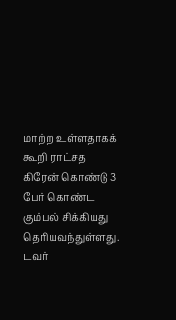மாற்ற உள்ளதாகக் கூறி ராட்சத கிரேன் கொண்டு 3 பேர் கொண்ட கும்பல் சிக்கியது தெரியவந்துள்ளது. டவர்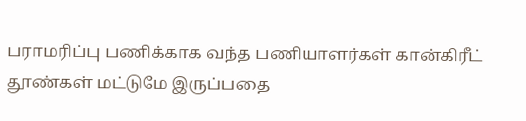பராமரிப்பு பணிக்காக வந்த பணியாளர்கள் கான்கிரீட் தூண்கள் மட்டுமே இருப்பதை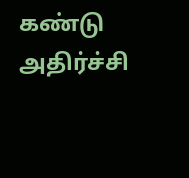கண்டு அதிர்ச்சி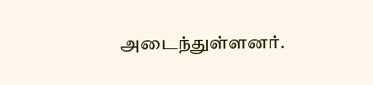அடைந்துள்ளனர்.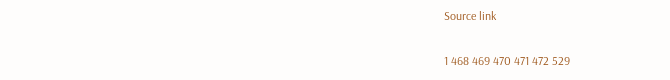Source link

1 468 469 470 471 472 529